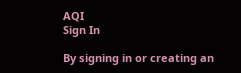AQI
Sign In

By signing in or creating an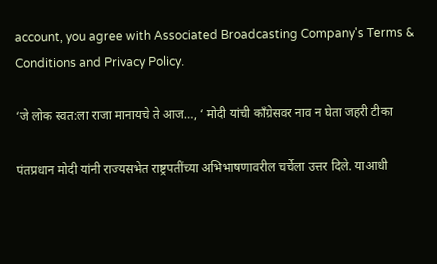account, you agree with Associated Broadcasting Company's Terms & Conditions and Privacy Policy.

‘जे लोक स्वत:ला राजा मानायचे ते आज…, ‘ मोदी यांची काँग्रेसवर नाव न घेता जहरी टीका

पंतप्रधान मोदी यांनी राज्यसभेत राष्ट्रपतींच्या अभिभाषणावरील चर्चेला उत्तर दिले. याआधी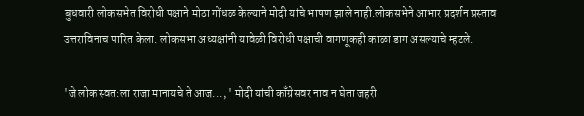बुधवारी लोकसभेत विरोधी पक्षाने मोठा गोंधळ केल्याने मोदी यांचे भाषण झाले नाही.लोकसभेने आभार प्रदर्शन प्रस्ताव उत्तराविनाच पारित केला. लोकसभा अध्यक्षांनी यावेळी विरोधी पक्षाची वागणूकही काळा डाग असल्याचे म्हटले.

'जे लोक स्वत:ला राजा मानायचे ते आज..., ' मोदी यांची काँग्रेसवर नाव न घेता जहरी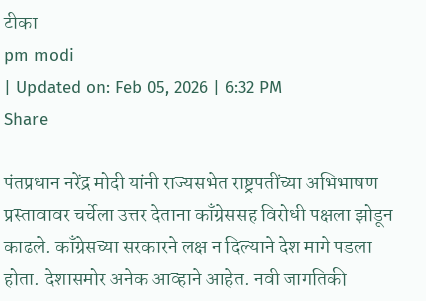टीका
pm modi
| Updated on: Feb 05, 2026 | 6:32 PM
Share

पंतप्रधान नरेंद्र मोदी यांनी राज्यसभेत राष्ट्रपतींच्या अभिभाषण प्रस्तावावर चर्चेला उत्तर देताना काँग्रेससह विरोधी पक्षला झोडून काढले. काँग्रेसच्या सरकारने लक्ष न दिल्याने देश मागे पडला होता. देशासमोर अनेक आव्हाने आहेत. नवी जागतिकी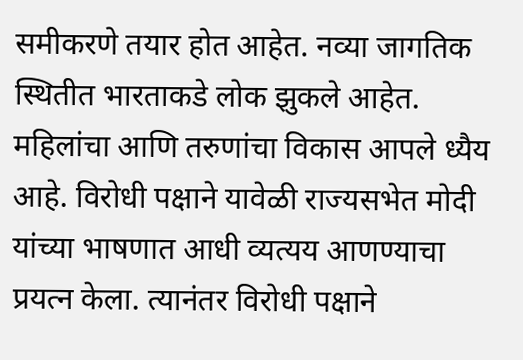समीकरणे तयार होत आहेत. नव्या जागतिक स्थितीत भारताकडे लोक झुकले आहेत. महिलांचा आणि तरुणांचा विकास आपले ध्यैय आहे. विरोधी पक्षाने यावेळी राज्यसभेत मोदी यांच्या भाषणात आधी व्यत्यय आणण्याचा प्रयत्न केला. त्यानंतर विरोधी पक्षाने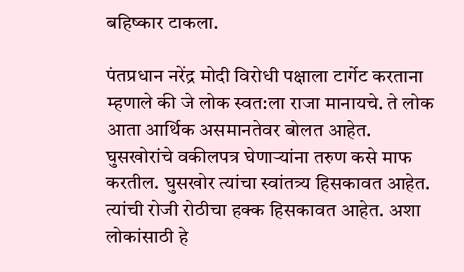बहिष्कार टाकला.

पंतप्रधान नरेंद्र मोदी विरोधी पक्षाला टार्गेट करताना म्हणाले की जे लोक स्वत:ला राजा मानायचे. ते लोक आता आर्थिक असमानतेवर बोलत आहेत. घुसखोरांचे वकीलपत्र घेणाऱ्यांना तरुण कसे माफ करतील. घुसखोर त्यांचा स्वांतत्र्य हिसकावत आहेत. त्यांची रोजी रोठीचा हक्क हिसकावत आहेत. अशा लोकांसाठी हे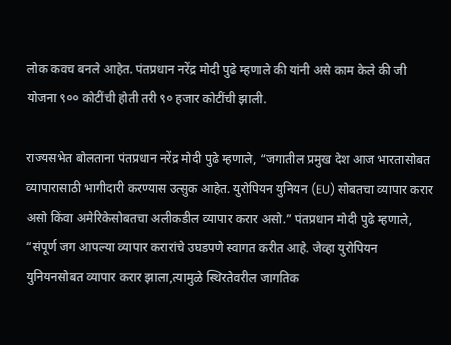लोक कवच बनले आहेत. पंतप्रधान नरेंद्र मोदी पुढे म्हणाले की यांनी असे काम केले की जी योजना ९०० कोटींची होती तरी ९० हजार कोटींची झाली.

राज्यसभेत बोलताना पंतप्रधान नरेंद्र मोदी पुढे म्हणाले, “जगातील प्रमुख देश आज भारतासोबत व्यापारासाठी भागीदारी करण्यास उत्सुक आहेत. युरोपियन युनियन (EU) सोबतचा व्यापार करार असो किंवा अमेरिकेसोबतचा अलीकडील व्यापार करार असो.” पंतप्रधान मोदी पुढे म्हणाले, “संपूर्ण जग आपल्या व्यापार करारांचे उघडपणे स्वागत करीत आहे. जेव्हा युरोपियन युनियनसोबत व्यापार करार झाला,त्यामुळे स्थिरतेवरील जागतिक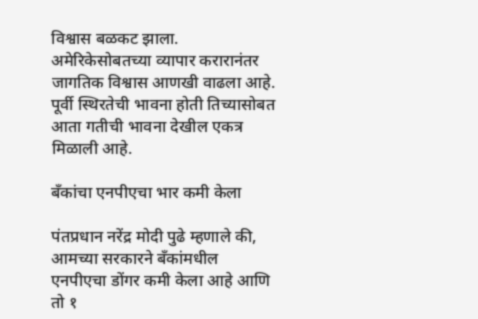विश्वास बळकट झाला. अमेरिकेसोबतच्या व्यापार करारानंतर जागतिक विश्वास आणखी वाढला आहे. पूर्वी स्थिरतेची भावना होती तिच्यासोबत आता गतीची भावना देखील एकत्र मिळाली आहे.

बँकांचा एनपीएचा भार कमी केला

पंतप्रधान नरेंद्र मोदी पुढे म्हणाले की, आमच्या सरकारने बँकांमधील एनपीएचा डोंगर कमी केला आहे आणि तो १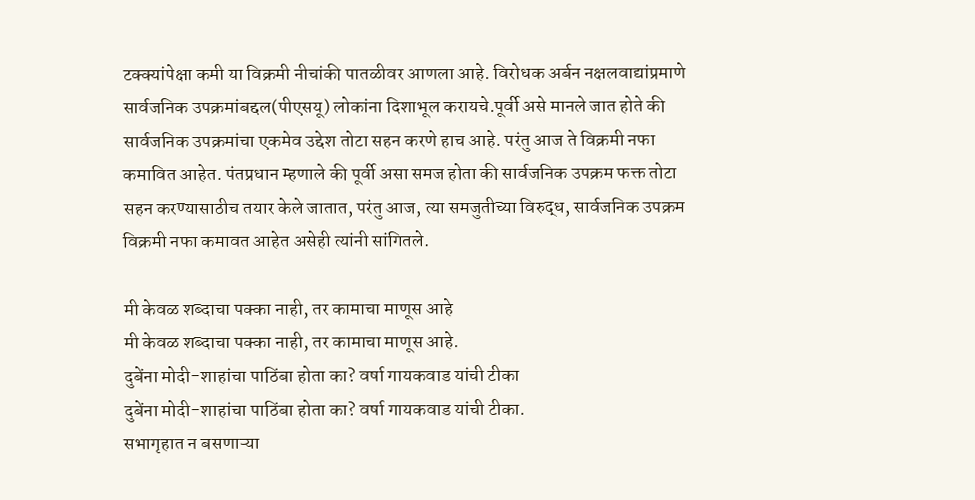टक्क्यांपेक्षा कमी या विक्रमी नीचांकी पातळीवर आणला आहे. विरोधक अर्बन नक्षलवाद्यांप्रमाणे सार्वजनिक उपक्रमांबद्दल(पीएसयू) लोकांना दिशाभूल करायचे.पूर्वी असे मानले जात होते की सार्वजनिक उपक्रमांचा एकमेव उद्देश तोटा सहन करणे हाच आहे. परंतु आज ते विक्रमी नफा कमावित आहेत. पंतप्रधान म्हणाले की पूर्वी असा समज होता की सार्वजनिक उपक्रम फक्त तोटा सहन करण्यासाठीच तयार केले जातात, परंतु आज, त्या समजुतीच्या विरुद्ध, सार्वजनिक उपक्रम विक्रमी नफा कमावत आहेत असेही त्यांनी सांगितले.

मी केवळ शब्दाचा पक्का नाही, तर कामाचा माणूस आहे
मी केवळ शब्दाचा पक्का नाही, तर कामाचा माणूस आहे.
दुबेंना मोदी-शाहांचा पाठिंबा होता का? वर्षा गायकवाड यांची टीका
दुबेंना मोदी-शाहांचा पाठिंबा होता का? वर्षा गायकवाड यांची टीका.
सभागृहात न बसणाऱ्या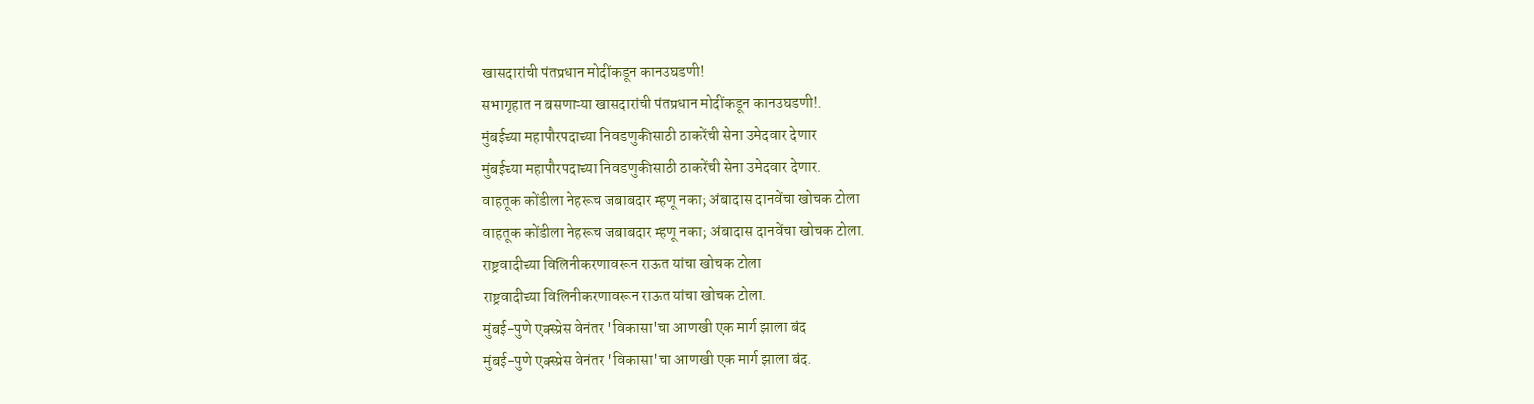खासदारांची पंतप्रधान मोदींकडून कानउघडणी!
सभागृहात न बसणाऱ्या खासदारांची पंतप्रधान मोदींकडून कानउघडणी!.
मुंबईच्या महापौरपदाच्या निवडणुकीसाठी ठाकरेंची सेना उमेदवार देणार
मुंबईच्या महापौरपदाच्या निवडणुकीसाठी ठाकरेंची सेना उमेदवार देणार.
वाहतूक कोंडीला नेहरूच जबाबदार म्हणू नका; अंबादास दानवेंचा खोचक टोला
वाहतूक कोंडीला नेहरूच जबाबदार म्हणू नका; अंबादास दानवेंचा खोचक टोला.
राष्ट्रवादीच्या विलिनीकरणावरून राऊत यांचा खोचक टोला
राष्ट्रवादीच्या विलिनीकरणावरून राऊत यांचा खोचक टोला.
मुंबई-पुणे एक्स्प्रेस वेनंतर 'विकासा'चा आणखी एक मार्ग झाला बंद
मुंबई-पुणे एक्स्प्रेस वेनंतर 'विकासा'चा आणखी एक मार्ग झाला बंद.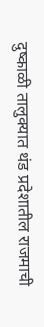दुष्काळी तालुक्यात थंड प्रदेशातील राजमाची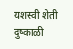यशस्वी शेती
दुष्काळी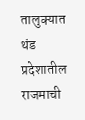तालुक्यात थंड प्रदेशातील राजमाची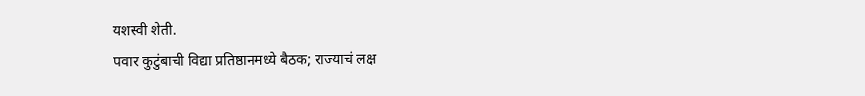यशस्वी शेती.
पवार कुटुंबाची विद्या प्रतिष्ठानमध्ये बैठक; राज्याचं लक्ष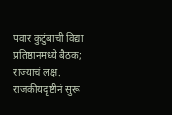पवार कुटुंबाची विद्या प्रतिष्ठानमध्ये बैठक; राज्याचं लक्ष.
राजकीयदृष्टीनं सुरू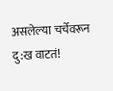असलेल्या चर्चेवरून दु:ख वाटतं!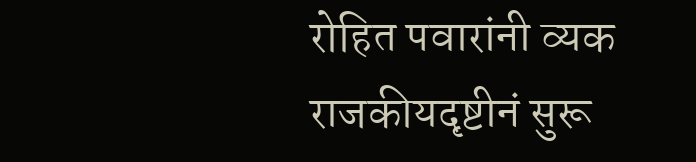रोहित पवारांनी व्यक
राजकीयदृष्टीनं सुरू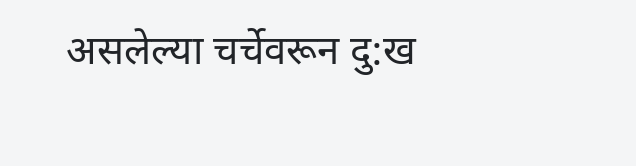असलेल्या चर्चेवरून दु:ख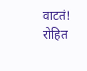वाटतं! रोहित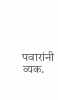पवारांनी व्यक.